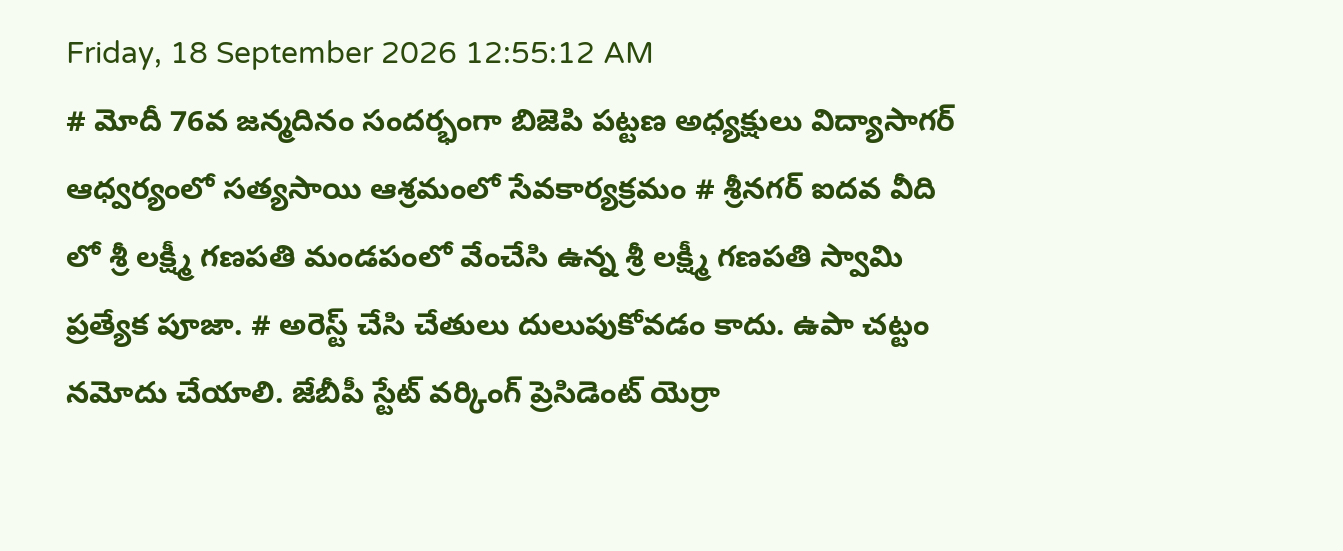Friday, 18 September 2026 12:55:12 AM
# మోదీ 76వ జన్మదినం సందర్భంగా బిజెపి పట్టణ అధ్యక్షులు విద్యాసాగర్ ఆధ్వర్యంలో సత్యసాయి ఆశ్రమంలో సేవకార్యక్రమం # శ్రీనగర్ ఐదవ వీది లో శ్రీ లక్ష్మీ గణపతి మండపంలో వేంచేసి ఉన్న శ్రీ లక్ష్మీ గణపతి స్వామి ప్రత్యేక పూజా. # అరెస్ట్ చేసి చేతులు దులుపుకోవడం కాదు. ఉపా చట్టం నమోదు చేయాలి. జేబీపీ స్టేట్ వర్కింగ్ ప్రెసిడెంట్ యెర్రా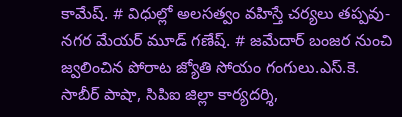కామేష్. # విధుల్లో అలసత్వం వహిస్తే చర్యలు తప్పవు- నగర మేయర్ మూడ్ గణేష్. # జమేదార్ బంజర నుంచి జ్వలించిన పోరాట జ్యోతి సోయం గంగులు.ఎస్.కె. సాబీర్ పాషా, సిపిఐ జిల్లా కార్యదర్శి,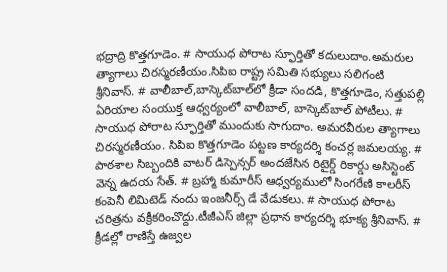భద్రాద్రి కొత్తగూడెం. # సాయుధ పోరాట స్ఫూర్తితో కదులుదాం.అమరుల త్యాగాలు చిరస్మరణీయం.సిపిఐ రాష్ట్ర సమితి సభ్యులు సలిగంటి శ్రీనివాస్. # వాలీబాల్‌,బాస్కెట్‌బాల్‌లో క్రీడా సందడి, కొత్తగూడెం, సత్తుపల్లి ఏరియాల సంయుక్త ఆధ్వర్యంలో వాలీబాల్, బాస్కెట్‌బాల్ పోటీలు. # సాయుధ పోరాట స్ఫూర్తితో ముందుకు సాగుదాం. అమరవీరుల త్యాగాలు చిరస్మరణీయం. సిపిఐ కొత్తగూడెం పట్టణ కార్యదర్శి కంచర్ల జమలయ్య. # పాఠశాల సిబ్బందికి వాటర్ డిస్పెన్సర్ అందజేసిన రిటైర్డ్ రికార్డు అసిస్టెంట్ వెన్న ఉదయ సేత్. # బ్రహ్మా కుమారీస్ ఆధ్వర్యములో సింగరేణి కాలరీస్ కంపెనీ లిమిటెడ్ నందు ఇంజనీర్స్ డే వేడుకలు. # సాయుధ పోరాట చరిత్రను వక్రీకరించొద్దు.టీజీఎస్ జిల్లా ప్రధాన కార్యదర్శి భూక్య శ్రీనివాస్. # క్రీడల్లో రాణిస్తే ఉజ్వల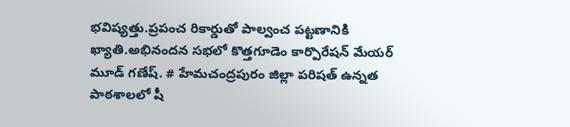భవిష్యత్తు.ప్రపంచ రికార్డుతో పాల్వంచ పట్టణానికి ఖ్యాతి.అభినందన సభలో కొత్తగూడెం కార్పొరేషన్ మేయర్ మూడ్ గణేష్. # హేమచంద్రపురం జిల్లా పరిషత్ ఉన్నత పాఠశాలలో షీ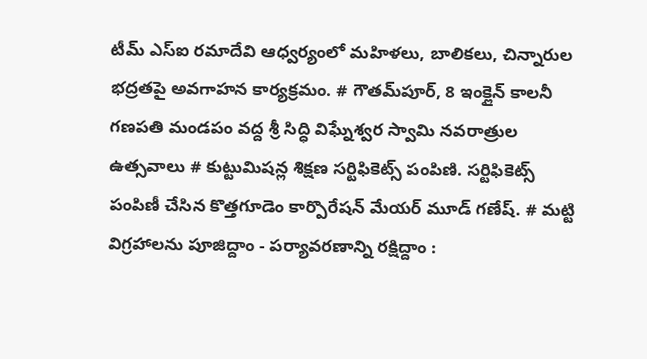టీమ్‌ ఎస్‌ఐ రమాదేవి ఆధ్వర్యంలో మహిళలు, బాలికలు, చిన్నారుల భద్రతపై అవగాహన కార్యక్రమం. # గౌతమ్‌పూర్, 8 ఇంక్లైన్ కాలనీ గణపతి మండపం వద్ద శ్రీ సిద్ధి విఘ్నేశ్వర స్వామి నవరాత్రుల ఉత్సవాలు # కుట్టుమిషన్ల శిక్షణ సర్టిఫికెట్స్ పంపిణి. సర్టిఫికెట్స్ పంపిణీ చేసిన కొత్తగూడెం కార్పొరేషన్ మేయర్ మూడ్ గణేష్. # మట్టి విగ్రహాలను పూజిద్దాం - పర్యావరణాన్ని రక్షిద్దాం :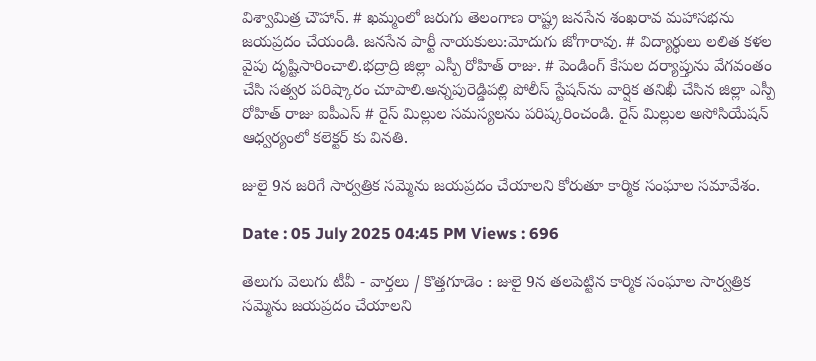విశ్వామిత్ర చౌహాన్. # ఖమ్మంలో జరుగు తెలంగాణ రాష్ట్ర జనసేన శంఖరావ మహాసభను జయప్రదం చేయండి. జనసేన పార్టీ నాయకులు:మోదుగు జోగారావు. # విద్యార్థులు లలిత కళల వైపు దృష్టిసారించాలి.భద్రాద్రి జిల్లా ఎస్పీ రోహిత్ రాజు. # పెండింగ్ కేసుల దర్యాప్తును వేగవంతం చేసి సత్వర పరిష్కారం చూపాలి.అన్నపురెడ్డిపల్లి పోలీస్ స్టేషన్‌ను వార్షిక తనిఖీ చేసిన జిల్లా ఎస్పీ రోహిత్ రాజు ఐపీఎస్ # రైస్ మిల్లుల సమస్యలను పరిష్కరించండి. రైస్ మిల్లుల అసోసియేషన్ ఆధ్వర్యంలో కలెక్టర్ కు వినతి.

జులై 9న జరిగే సార్వత్రిక సమ్మెను జయప్రదం చేయాలని కోరుతూ కార్మిక సంఘాల సమావేశం.

Date : 05 July 2025 04:45 PM Views : 696

తెలుగు వెలుగు టీవీ - వార్తలు / కొత్తగూడెం : జులై 9న తలపెట్టిన కార్మిక సంఘాల సార్వత్రిక సమ్మెను జయప్రదం చేయాలని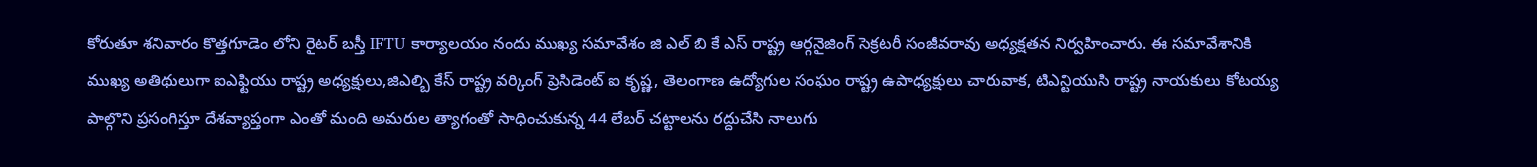కోరుతూ శనివారం కొత్తగూడెం లోని రైటర్ బస్తీ IFTU కార్యాలయం నందు ముఖ్య సమావేశం జి ఎల్ బి కే ఎస్ రాష్ట్ర ఆర్గనైజింగ్ సెక్రటరీ సంజీవరావు అధ్యక్షతన నిర్వహించారు. ఈ సమావేశానికి ముఖ్య అతిథులుగా ఐఎఫ్టియు రాష్ట్ర అధ్యక్షులు,జిఎల్బి కేస్ రాష్ట్ర వర్కింగ్ ప్రెసిడెంట్ ఐ కృష్ణ, తెలంగాణ ఉద్యోగుల సంఘం రాష్ట్ర ఉపాధ్యక్షులు చారువాక, టిఎన్టియుసి రాష్ట్ర నాయకులు కోటయ్య పాల్గొని ప్రసంగిస్తూ దేశవ్యాప్తంగా ఎంతో మంది అమరుల త్యాగంతో సాధించుకున్న 44 లేబర్ చట్టాలను రద్దుచేసి నాలుగు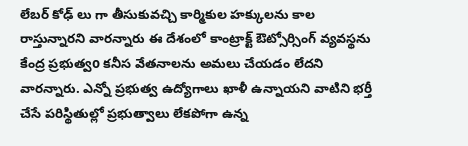లేబర్ కోఢ్ లు గా తీసుకువచ్చి కార్మికుల హక్కులను కాల రాస్తున్నారని వారన్నారు ఈ దేశంలో కాంట్రాక్ట్ ఔట్సోర్సింగ్ వ్యవస్థను కేంద్ర ప్రభుత్వo కనీస వేతనాలను అమలు చేయడం లేదని వారన్నారు. ఎన్నో ప్రభుత్వ ఉద్యోగాలు ఖాళీ ఉన్నాయని వాటిని భర్తీ చేసే పరిస్థితుల్లో ప్రభుత్వాలు లేకపోగా ఉన్న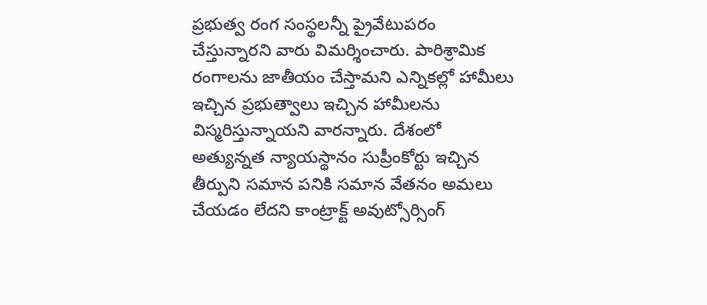ప్రభుత్వ రంగ సంస్థలన్నీ ప్రైవేటుపరం చేస్తున్నారని వారు విమర్శించారు. పారిశ్రామిక రంగాలను జాతీయం చేస్తామని ఎన్నికల్లో హామీలు ఇచ్చిన ప్రభుత్వాలు ఇచ్చిన హామీలను విస్మరిస్తున్నాయని వారన్నారు. దేశంలో అత్యున్నత న్యాయస్థానం సుప్రీంకోర్టు ఇచ్చిన తీర్పుని సమాన పనికి సమాన వేతనం అమలు చేయడం లేదని కాంట్రాక్ట్ అవుట్సోర్సింగ్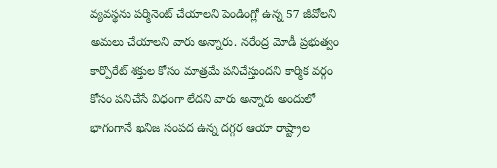వ్యవస్థను పర్మినెంట్ చేయాలని పెండింగ్లో ఉన్న 57 జీవోలని అమలు చేయాలని వారు అన్నారు. నరేంద్ర మోడీ ప్రభుత్వం కార్పొరేట్ శక్తుల కోసం మాత్రమే పనిచేస్తుందని కార్మిక వర్గం కోసం పనిచేసే విధంగా లేదని వారు అన్నారు అందులో భాగంగానే ఖనిజ సంపద ఉన్న దగ్గర ఆయా రాష్ట్రాల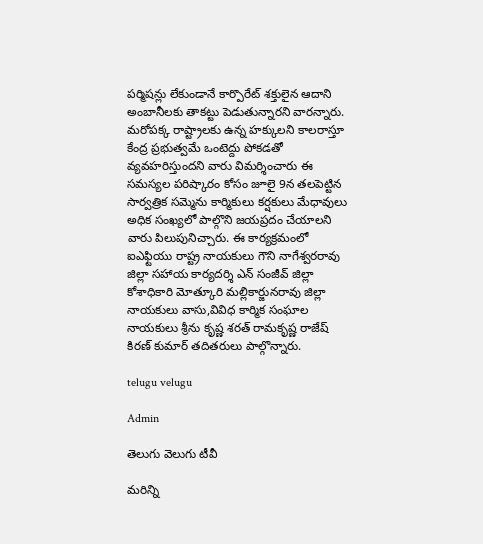పర్మిషన్లు లేకుండానే కార్పొరేట్ శక్తులైన ఆదాని అంబానీలకు తాకట్టు పెడుతున్నారని వారన్నారు. మరోపక్క రాష్ట్రాలకు ఉన్న హక్కులని కాలరాస్తూ కేంద్ర ప్రభుత్వమే ఒంటెద్దు పోకడతో వ్యవహరిస్తుందని వారు విమర్శించారు ఈ సమస్యల పరిష్కారం కోసం జూలై 9న తలపెట్టిన సార్వత్రిక సమ్మెను కార్మికులు కర్షకులు మేధావులు అధిక సంఖ్యలో పాల్గొని జయప్రదం చేయాలని వారు పిలుపునిచ్చారు. ఈ కార్యక్రమంలో ఐఎఫ్టియు రాష్ట్ర నాయకులు గౌని నాగేశ్వరరావు జిల్లా సహాయ కార్యదర్శి ఎన్ సంజీవ్ జిల్లా కోశాధికారి మోత్కూరి మల్లికార్జునరావు జిల్లా నాయకులు వాసు,వివిధ కార్మిక సంఘాల నాయకులు శ్రీను కృష్ణ శరత్ రామకృష్ణ రాజేష్ కిరణ్ కుమార్ తదితరులు పాల్గొన్నారు.

telugu velugu

Admin

తెలుగు వెలుగు టీవీ

మరిన్ని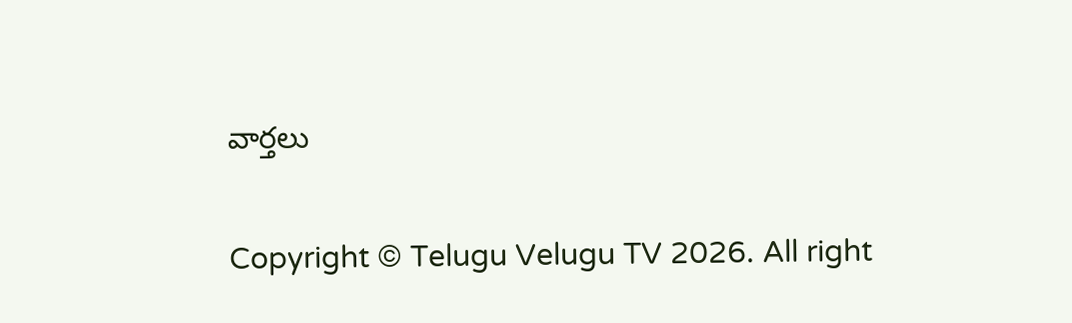వార్తలు

Copyright © Telugu Velugu TV 2026. All right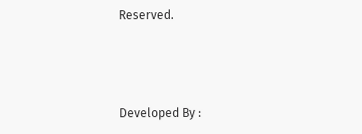Reserved.



Developed By :